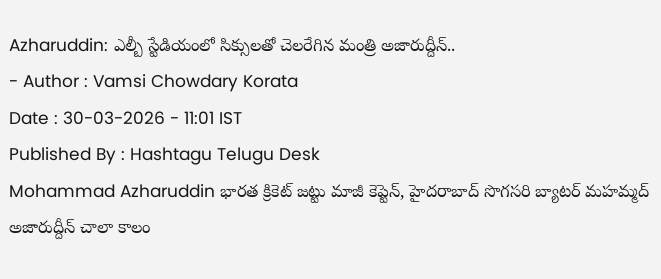Azharuddin: ఎల్బీ స్టేడియంలో సిక్సులతో చెలరేగిన మంత్రి అజారుద్దీన్..
- Author : Vamsi Chowdary Korata
Date : 30-03-2026 - 11:01 IST
Published By : Hashtagu Telugu Desk
Mohammad Azharuddin భారత క్రికెట్ జట్టు మాజీ కెప్టెన్, హైదరాబాద్ సొగసరి బ్యాటర్ మహమ్మద్ అజారుద్దీన్ చాలా కాలం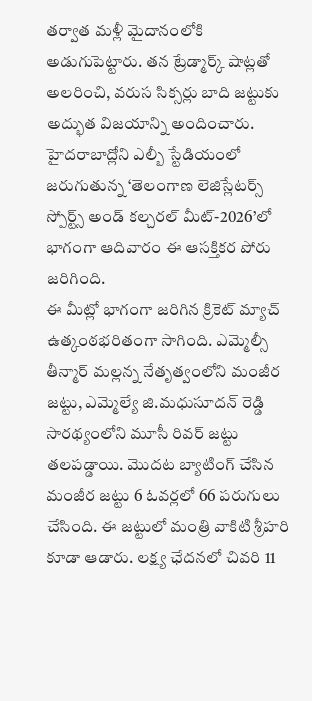తర్వాత మళ్లీ మైదానంలోకి అడుగుపెట్టారు. తన ట్రేడ్మార్క్ షాట్లతో అలరించి, వరుస సిక్సర్లు బాది జట్టుకు అద్భుత విజయాన్ని అందించారు. హైదరాబాద్లోని ఎల్బీ స్టేడియంలో జరుగుతున్న ‘తెలంగాణ లెజిస్లేటర్స్ స్పోర్ట్స్ అండ్ కల్చరల్ మీట్-2026’లో భాగంగా ఆదివారం ఈ ఆసక్తికర పోరు జరిగింది.
ఈ మీట్లో భాగంగా జరిగిన క్రికెట్ మ్యాచ్ ఉత్కంఠభరితంగా సాగింది. ఎమ్మెల్సీ తీన్మార్ మల్లన్న నేతృత్వంలోని మంజీర జట్టు, ఎమ్మెల్యే జి.మధుసూదన్ రెడ్డి సారథ్యంలోని మూసీ రివర్ జట్టు తలపడ్డాయి. మొదట బ్యాటింగ్ చేసిన మంజీర జట్టు 6 ఓవర్లలో 66 పరుగులు చేసింది. ఈ జట్టులో మంత్రి వాకిటి శ్రీహరి కూడా ఆడారు. లక్ష్య ఛేదనలో చివరి 11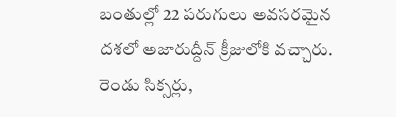బంతుల్లో 22 పరుగులు అవసరమైన దశలో అజారుద్దీన్ క్రీజులోకి వచ్చారు. రెండు సిక్సర్లు,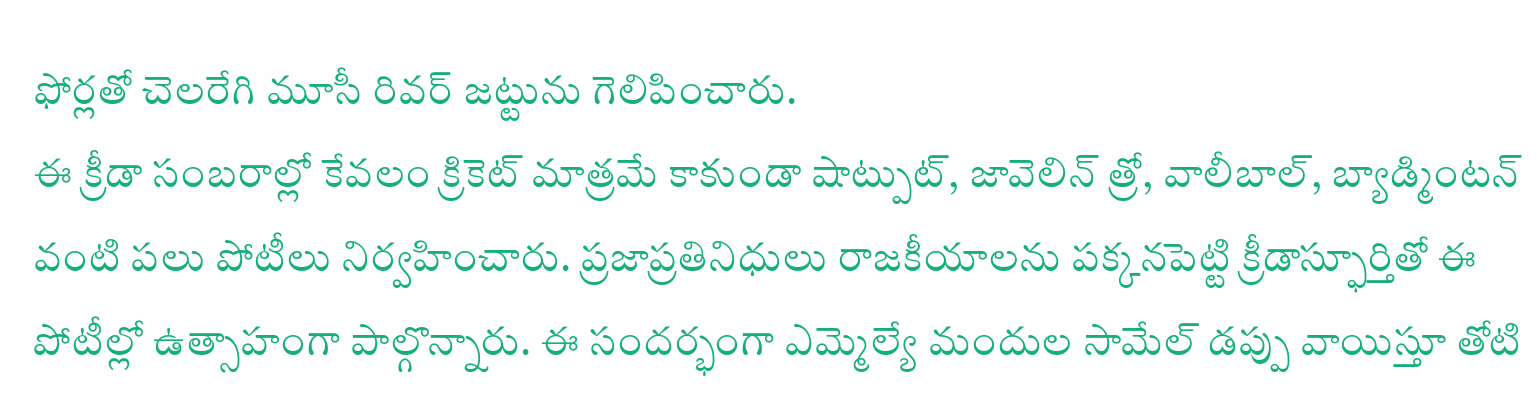ఫోర్లతో చెలరేగి మూసీ రివర్ జట్టును గెలిపించారు.
ఈ క్రీడా సంబరాల్లో కేవలం క్రికెట్ మాత్రమే కాకుండా షాట్పుట్, జావెలిన్ త్రో, వాలీబాల్, బ్యాడ్మింటన్ వంటి పలు పోటీలు నిర్వహించారు. ప్రజాప్రతినిధులు రాజకీయాలను పక్కనపెట్టి క్రీడాస్ఫూర్తితో ఈ పోటీల్లో ఉత్సాహంగా పాల్గొన్నారు. ఈ సందర్భంగా ఎమ్మెల్యే మందుల సామేల్ డప్పు వాయిస్తూ తోటి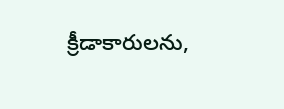క్రీడాకారులను,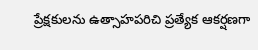ప్రేక్షకులను ఉత్సాహపరిచి ప్రత్యేక ఆకర్షణగా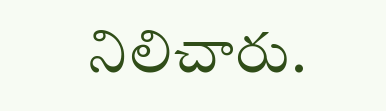నిలిచారు.